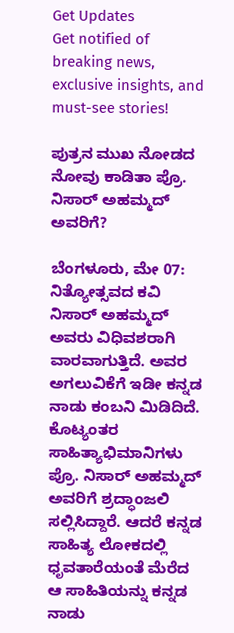Get Updates
Get notified of breaking news, exclusive insights, and must-see stories!

ಪುತ್ರನ ಮುಖ ನೋಡದ ನೋವು ಕಾಡಿತಾ ಪ್ರೊ. ನಿಸಾರ್ ಅಹಮ್ಮದ್ ಅವರಿಗೆ?

ಬೆಂಗಳೂರು, ಮೇ 07: ನಿತ್ಯೋತ್ಸವದ ಕವಿ ನಿಸಾರ್ ಅಹಮ್ಮದ್ ಅವರು ವಿಧಿವಶರಾಗಿ ವಾರವಾಗುತ್ತಿದೆ. ಅವರ ಅಗಲುವಿಕೆಗೆ ಇಡೀ ಕನ್ನಡ ನಾಡು ಕಂಬನಿ ಮಿಡಿದಿದೆ. ಕೊಟ್ಯಂತರ ಸಾಹಿತ್ಯಾಭಿಮಾನಿಗಳು ಪ್ರೊ. ನಿಸಾರ್ ಅಹಮ್ಮದ್ ಅವರಿಗೆ ಶ್ರದ್ಧಾಂಜಲಿ ಸಲ್ಲಿಸಿದ್ದಾರೆ. ಆದರೆ ಕನ್ನಡ ಸಾಹಿತ್ಯ ಲೋಕದಲ್ಲಿ ಧೃವತಾರೆಯಂತೆ ಮೆರೆದ ಆ ಸಾಹಿತಿಯನ್ನು ಕನ್ನಡ ನಾಡು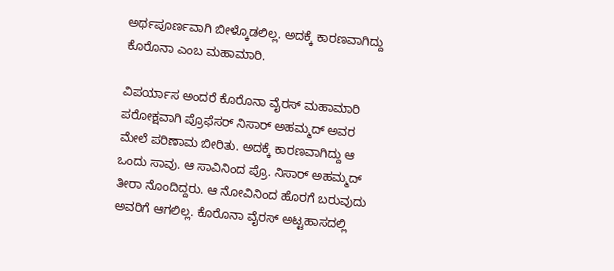ಅರ್ಥಪೂರ್ಣವಾಗಿ ಬೀಳ್ಕೊಡಲಿಲ್ಲ. ಅದಕ್ಕೆ ಕಾರಣವಾಗಿದ್ದು ಕೊರೊನಾ ಎಂಬ ಮಹಾಮಾರಿ.

ವಿಪರ್ಯಾಸ ಅಂದರೆ ಕೊರೊನಾ ವೈರಸ್ ಮಹಾಮಾರಿ ಪರೋಕ್ಷವಾಗಿ ಪ್ರೊಫೆಸರ್ ನಿಸಾರ್ ಅಹಮ್ಮದ್ ಅವರ ಮೇಲೆ ಪರಿಣಾಮ ಬೀರಿತು. ಅದಕ್ಕೆ ಕಾರಣವಾಗಿದ್ದು ಆ ಒಂದು ಸಾವು. ಆ ಸಾವಿನಿಂದ ಪ್ರೊ. ನಿಸಾರ್ ಅಹಮ್ಮದ್ ತೀರಾ ನೊಂದಿದ್ದರು. ಆ ನೋವಿನಿಂದ ಹೊರಗೆ ಬರುವುದು ಅವರಿಗೆ ಆಗಲಿಲ್ಲ. ಕೊರೊನಾ ವೈರಸ್ ಅಟ್ಟಹಾಸದಲ್ಲಿ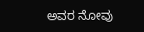ಅವರ ನೋವು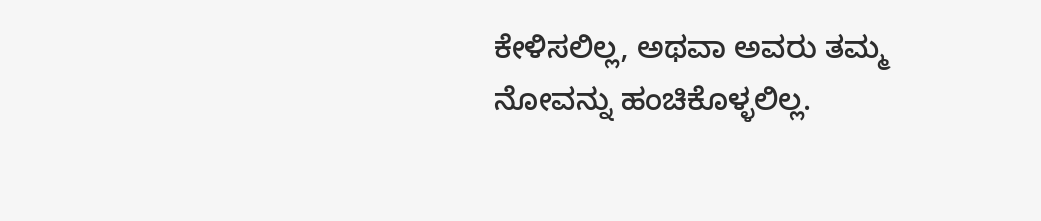ಕೇಳಿಸಲಿಲ್ಲ, ಅಥವಾ ಅವರು ತಮ್ಮ ನೋವನ್ನು ಹಂಚಿಕೊಳ್ಳಲಿಲ್ಲ.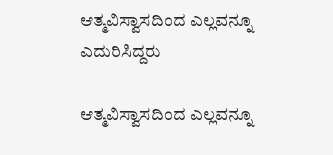ಆತ್ಮವಿಸ್ವಾಸದಿಂದ ಎಲ್ಲವನ್ನೂ ಎದುರಿಸಿದ್ದರು

ಆತ್ಮವಿಸ್ವಾಸದಿಂದ ಎಲ್ಲವನ್ನೂ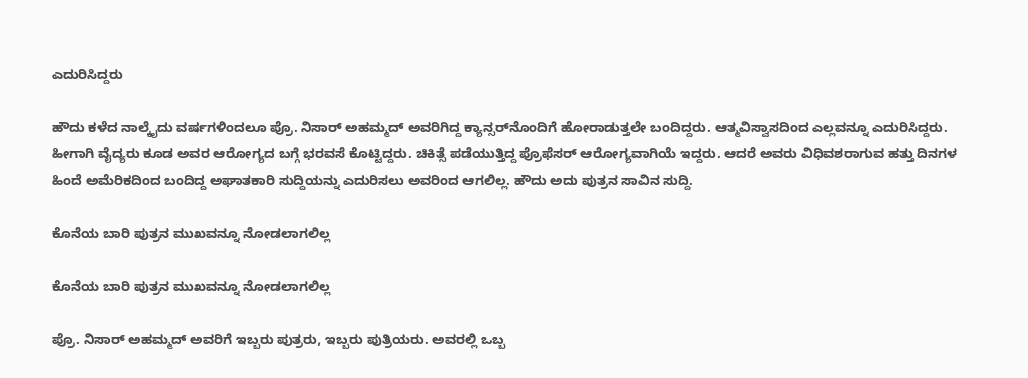ಎದುರಿಸಿದ್ದರು

ಹೌದು ಕಳೆದ ನಾಲ್ಕೈದು ವರ್ಷಗಳಿಂದಲೂ ಪ್ರೊ. ನಿಸಾರ್ ಅಹಮ್ಮದ್ ಅವರಿಗಿದ್ದ ಕ್ಯಾನ್ಸರ್‌ನೊಂದಿಗೆ ಹೋರಾಡುತ್ತಲೇ ಬಂದಿದ್ದರು. ಆತ್ಮವಿಸ್ವಾಸದಿಂದ ಎಲ್ಲವನ್ನೂ ಎದುರಿಸಿದ್ದರು. ಹೀಗಾಗಿ ವೈದ್ಯರು ಕೂಡ ಅವರ ಆರೋಗ್ಯದ ಬಗ್ಗೆ ಭರವಸೆ ಕೊಟ್ಟಿದ್ದರು. ಚಿಕಿತ್ಸೆ ಪಡೆಯುತ್ತಿದ್ದ ಪ್ರೊಫೆಸರ್ ಆರೋಗ್ಯವಾಗಿಯೆ ಇದ್ದರು. ಆದರೆ ಅವರು ವಿಧಿವಶರಾಗುವ ಹತ್ತು ದಿನಗಳ ಹಿಂದೆ ಅಮೆರಿಕದಿಂದ ಬಂದಿದ್ದ ಅಘಾತಕಾರಿ ಸುದ್ದಿಯನ್ನು ಎದುರಿಸಲು ಅವರಿಂದ ಆಗಲಿಲ್ಲ. ಹೌದು ಅದು ಪುತ್ರನ ಸಾವಿನ ಸುದ್ದಿ.

ಕೊನೆಯ ಬಾರಿ ಪುತ್ರನ ಮುಖವನ್ನೂ ನೋಡಲಾಗಲಿಲ್ಲ

ಕೊನೆಯ ಬಾರಿ ಪುತ್ರನ ಮುಖವನ್ನೂ ನೋಡಲಾಗಲಿಲ್ಲ

ಪ್ರೊ. ನಿಸಾರ್ ಅಹಮ್ಮದ್ ಅವರಿಗೆ ಇಬ್ಬರು ಪುತ್ರರು, ಇಬ್ಬರು ಪುತ್ರಿಯರು. ಅವರಲ್ಲಿ ಒಬ್ಬ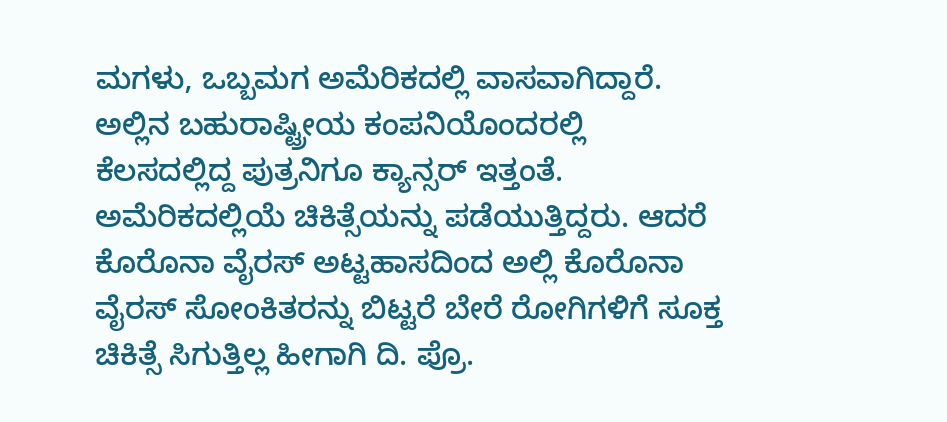ಮಗಳು, ಒಬ್ಬಮಗ ಅಮೆರಿಕದಲ್ಲಿ ವಾಸವಾಗಿದ್ದಾರೆ. ಅಲ್ಲಿನ ಬಹುರಾಷ್ಟ್ರೀಯ ಕಂಪನಿಯೊಂದರಲ್ಲಿ ಕೆಲಸದಲ್ಲಿದ್ದ ಪುತ್ರನಿಗೂ ಕ್ಯಾನ್ಸರ್ ಇತ್ತಂತೆ. ಅಮೆರಿಕದಲ್ಲಿಯೆ ಚಿಕಿತ್ಸೆಯನ್ನು ಪಡೆಯುತ್ತಿದ್ದರು. ಆದರೆ ಕೊರೊನಾ ವೈರಸ್ ಅಟ್ಟಹಾಸದಿಂದ ಅಲ್ಲಿ ಕೊರೊನಾ ವೈರಸ್ ಸೋಂಕಿತರನ್ನು ಬಿಟ್ಟರೆ ಬೇರೆ ರೋಗಿಗಳಿಗೆ ಸೂಕ್ತ ಚಿಕಿತ್ಸೆ ಸಿಗುತ್ತಿಲ್ಲ ಹೀಗಾಗಿ ದಿ. ಪ್ರೊ.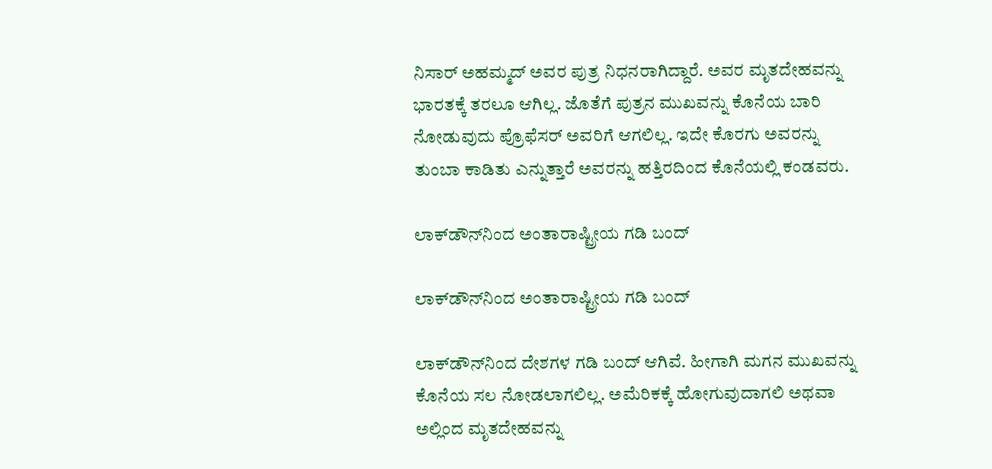ನಿಸಾರ್ ಅಹಮ್ಮದ್ ಅವರ ಪುತ್ರ ನಿಧನರಾಗಿದ್ದಾರೆ. ಅವರ ಮೃತದೇಹವನ್ನು ಭಾರತಕ್ಕೆ ತರಲೂ ಆಗಿಲ್ಲ. ಜೊತೆಗೆ ಪುತ್ರನ ಮುಖವನ್ನು ಕೊನೆಯ ಬಾರಿ ನೋಡುವುದು ಪ್ರೊಫೆಸರ್ ಅವರಿಗೆ ಆಗಲಿಲ್ಲ. ಇದೇ ಕೊರಗು ಅವರನ್ನು ತುಂಬಾ ಕಾಡಿತು ಎನ್ನುತ್ತಾರೆ ಅವರನ್ನು ಹತ್ತಿರದಿಂದ ಕೊನೆಯಲ್ಲಿ ಕಂಡವರು.

ಲಾಕ್‌ಡೌನ್‌ನಿಂದ ಅಂತಾರಾಷ್ಟ್ರೀಯ ಗಡಿ ಬಂದ್

ಲಾಕ್‌ಡೌನ್‌ನಿಂದ ಅಂತಾರಾಷ್ಟ್ರೀಯ ಗಡಿ ಬಂದ್

ಲಾಕ್‌ಡೌನ್‌ನಿಂದ ದೇಶಗಳ ಗಡಿ ಬಂದ್ ಆಗಿವೆ. ಹೀಗಾಗಿ ಮಗನ ಮುಖವನ್ನು ಕೊನೆಯ ಸಲ ನೋಡಲಾಗಲಿಲ್ಲ. ಅಮೆರಿಕಕ್ಕೆ ಹೋಗುವುದಾಗಲಿ ಅಥವಾ ಅಲ್ಲಿಂದ ಮೃತದೇಹವನ್ನು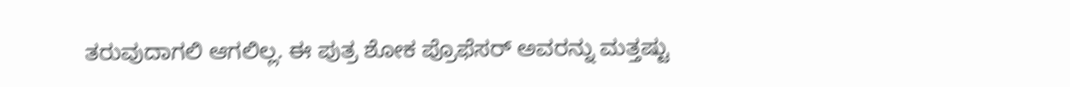ತರುವುದಾಗಲಿ ಆಗಲಿಲ್ಲ. ಈ ಪುತ್ರ ಶೋಕ ಪ್ರೊಫೆಸರ್‌ ಅವರನ್ನು ಮತ್ತಷ್ಟು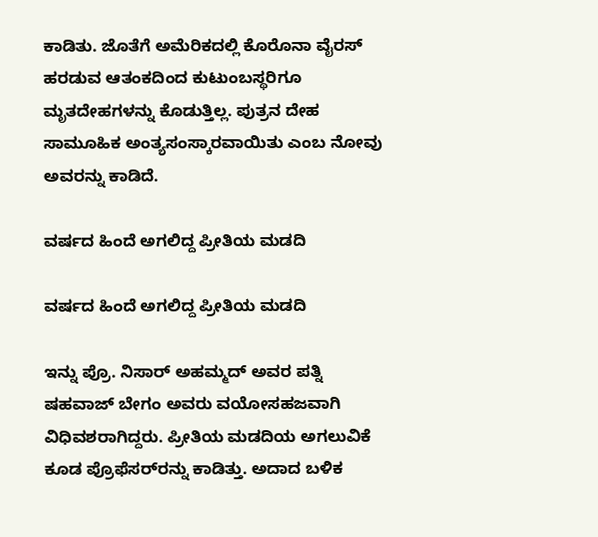ಕಾಡಿತು. ಜೊತೆಗೆ ಅಮೆರಿಕದಲ್ಲಿ ಕೊರೊನಾ ವೈರಸ್ ಹರಡುವ ಆತಂಕದಿಂದ ಕುಟುಂಬಸ್ಥರಿಗೂ ಮೃತದೇಹಗಳನ್ನು ಕೊಡುತ್ತಿಲ್ಲ. ಪುತ್ರನ ದೇಹ ಸಾಮೂಹಿಕ ಅಂತ್ಯಸಂಸ್ಕಾರವಾಯಿತು ಎಂಬ ನೋವು ಅವರನ್ನು ಕಾಡಿದೆ.

ವರ್ಷದ ಹಿಂದೆ ಅಗಲಿದ್ದ ಪ್ರೀತಿಯ ಮಡದಿ

ವರ್ಷದ ಹಿಂದೆ ಅಗಲಿದ್ದ ಪ್ರೀತಿಯ ಮಡದಿ

ಇನ್ನು ಪ್ರೊ. ನಿಸಾರ್ ಅಹಮ್ಮದ್ ಅವರ ಪತ್ನಿ ಷಹವಾಜ್ ಬೇಗಂ ಅವರು ವಯೋಸಹಜವಾಗಿ ವಿಧಿವಶರಾಗಿದ್ದರು. ಪ್ರೀತಿಯ ಮಡದಿಯ ಅಗಲುವಿಕೆ ಕೂಡ ಪ್ರೊಫೆಸರ್‌ರನ್ನು ಕಾಡಿತ್ತು. ಅದಾದ ಬಳಿಕ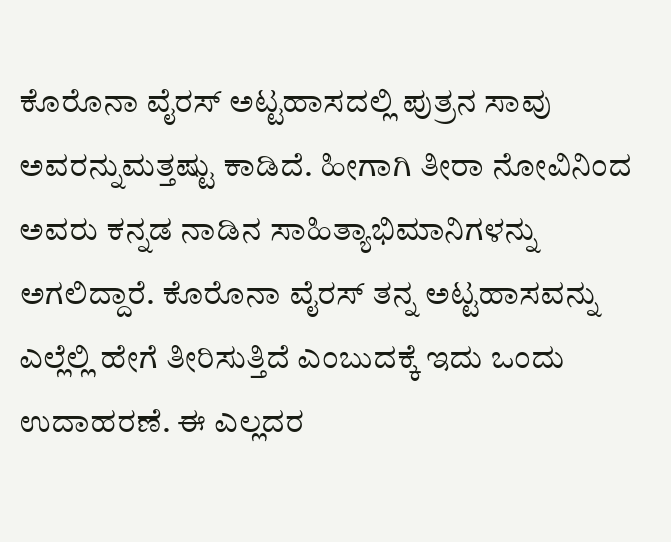ಕೊರೊನಾ ವೈರಸ್ ಅಟ್ಟಹಾಸದಲ್ಲಿ ಪುತ್ರನ ಸಾವು ಅವರನ್ನುಮತ್ತಷ್ಟು ಕಾಡಿದೆ. ಹೀಗಾಗಿ ತೀರಾ ನೋವಿನಿಂದ ಅವರು ಕನ್ನಡ ನಾಡಿನ ಸಾಹಿತ್ಯಾಭಿಮಾನಿಗಳನ್ನು ಅಗಲಿದ್ದಾರೆ. ಕೊರೊನಾ ವೈರಸ್‌ ತನ್ನ ಅಟ್ಟಹಾಸವನ್ನು ಎಲ್ಲೆಲ್ಲಿ ಹೇಗೆ ತೀರಿಸುತ್ತಿದೆ ಎಂಬುದಕ್ಕೆ ಇದು ಒಂದು ಉದಾಹರಣೆ. ಈ ಎಲ್ಲದರ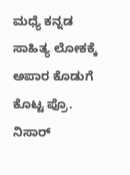ಮಧ್ಯೆ ಕನ್ನಡ ಸಾಹಿತ್ಯ ಲೋಕಕ್ಕೆ ಅಪಾರ ಕೊಡುಗೆ ಕೊಟ್ಟ ಪ್ರೊ. ನಿಸಾರ್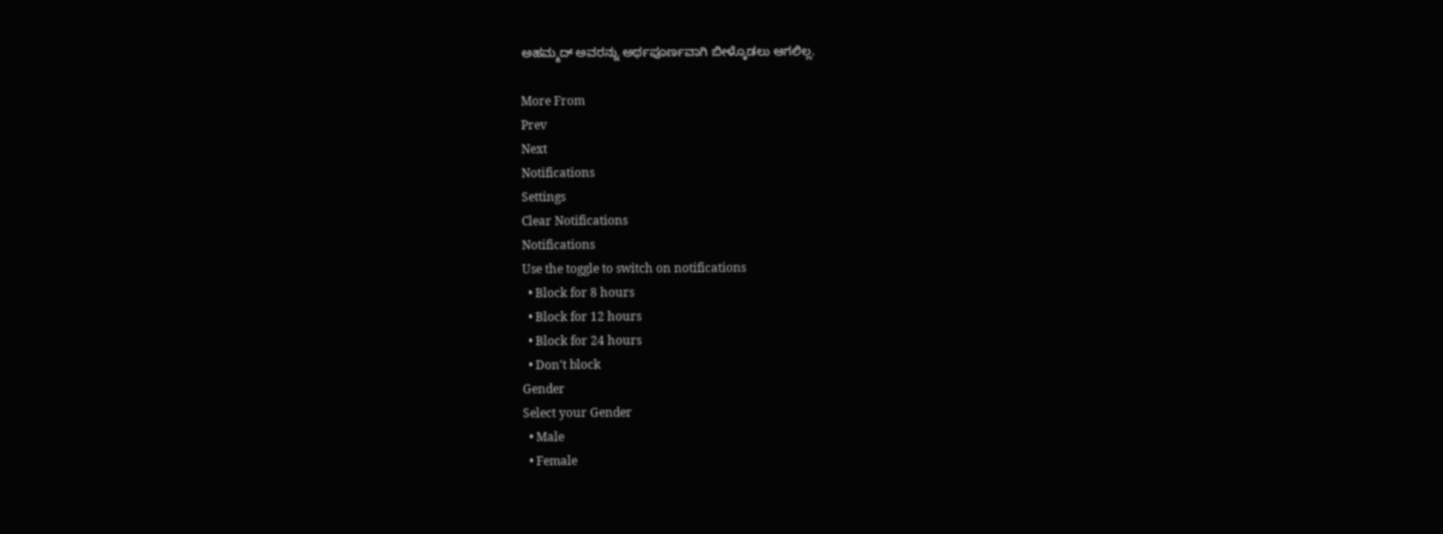ಅಹಮ್ಮದ್ ಅವರನ್ನು ಅರ್ಥಪೂರ್ಣವಾಗಿ ಬೀಳ್ಕೊಡಲು ಆಗಲಿಲ್ಲ.

More From
Prev
Next
Notifications
Settings
Clear Notifications
Notifications
Use the toggle to switch on notifications
  • Block for 8 hours
  • Block for 12 hours
  • Block for 24 hours
  • Don't block
Gender
Select your Gender
  • Male
  • Female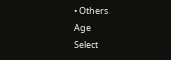• Others
Age
Select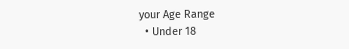your Age Range
  • Under 18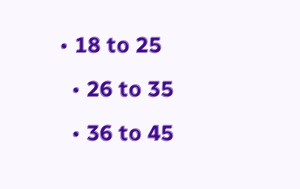• 18 to 25
  • 26 to 35
  • 36 to 45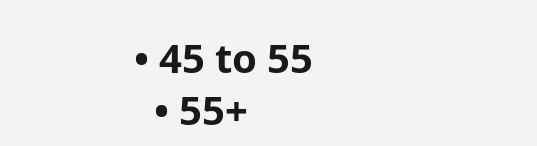• 45 to 55
  • 55+